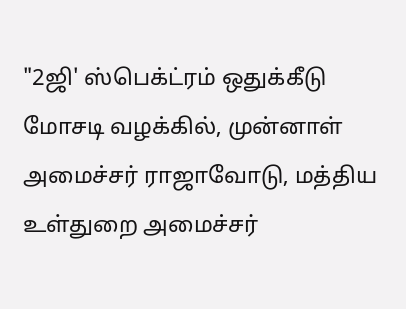"2ஜி' ஸ்பெக்ட்ரம் ஒதுக்கீடு மோசடி வழக்கில், முன்னாள் அமைச்சர் ராஜாவோடு, மத்திய உள்துறை அமைச்சர்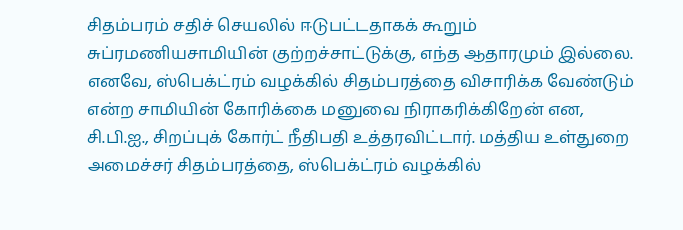சிதம்பரம் சதிச் செயலில் ஈடுபட்டதாகக் கூறும் சுப்ரமணியசாமியின் குற்றச்சாட்டுக்கு, எந்த ஆதாரமும் இல்லை. எனவே, ஸ்பெக்ட்ரம் வழக்கில் சிதம்பரத்தை விசாரிக்க வேண்டும் என்ற சாமியின் கோரிக்கை மனுவை நிராகரிக்கிறேன் என, சி.பி.ஐ., சிறப்புக் கோர்ட் நீதிபதி உத்தரவிட்டார். மத்திய உள்துறை அமைச்சர் சிதம்பரத்தை, ஸ்பெக்ட்ரம் வழக்கில்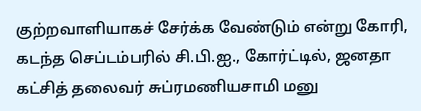குற்றவாளியாகச் சேர்க்க வேண்டும் என்று கோரி, கடந்த செப்டம்பரில் சி.பி.ஐ., கோர்ட்டில், ஜனதா கட்சித் தலைவர் சுப்ரமணியசாமி மனு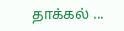தாக்கல் ...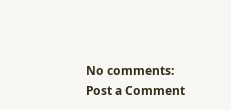No comments:
Post a Comment